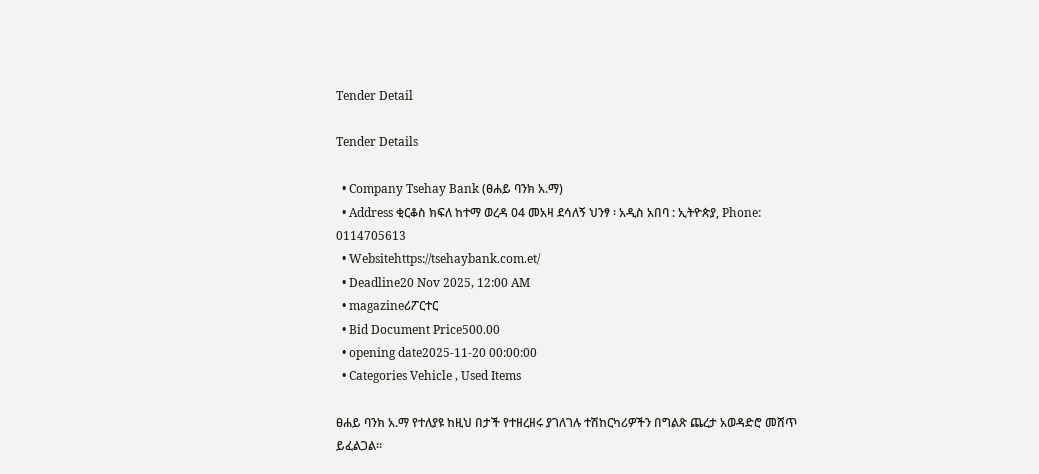Tender Detail

Tender Details

  • Company Tsehay Bank (ፀሐይ ባንክ አ.ማ)
  • Address ቂርቆስ ክፍለ ከተማ ወረዳ 04 መአዛ ደሳለኝ ህንፃ ፡ አዲስ አበባ : ኢትዮጵያ, Phone: 0114705613
  • Websitehttps://tsehaybank.com.et/
  • Deadline20 Nov 2025, 12:00 AM
  • magazineሪፖርተር
  • Bid Document Price500.00
  • opening date2025-11-20 00:00:00
  • Categories Vehicle , Used Items

ፀሐይ ባንክ አ.ማ የተለያዩ ከዚህ በታች የተዘረዘሩ ያገለገሉ ተሽከርካሪዎችን በግልጽ ጨረታ አወዳድሮ መሸጥ ይፈልጋል።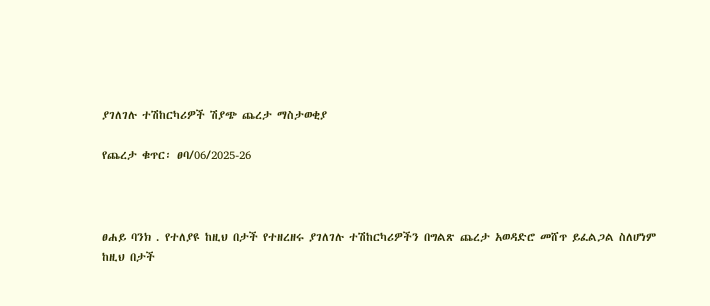ያገለገሉ ተሽከርካሪዎች ሽያጭ ጨረታ ማስታወቂያ

የጨረታ ቁጥር፡ ፀባ/06/2025-26



ፀሐይ ባንክ . የተለያዩ ከዚህ በታች የተዘረዘሩ ያገለገሉ ተሽከርካሪዎችን በግልጽ ጨረታ አወዳድሮ መሸጥ ይፈልጋል ስለሆነም ከዚህ በታች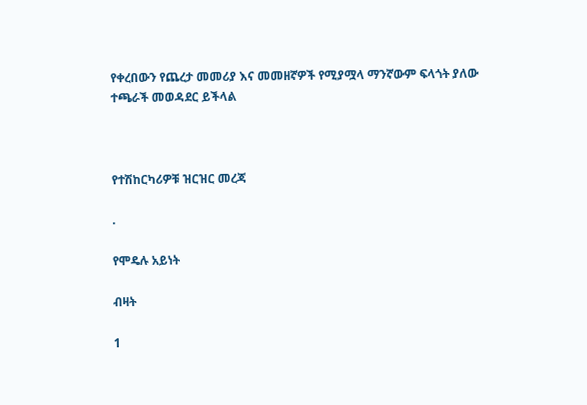የቀረበውን የጨረታ መመሪያ እና መመዘኛዎች የሚያሟላ ማንኛውም ፍላጎት ያለው ተጫራች መወዳደር ይችላል



የተሽከርካሪዎቹ ዝርዝር መረጃ

.

የሞዴሉ አይነት

ብዛት

1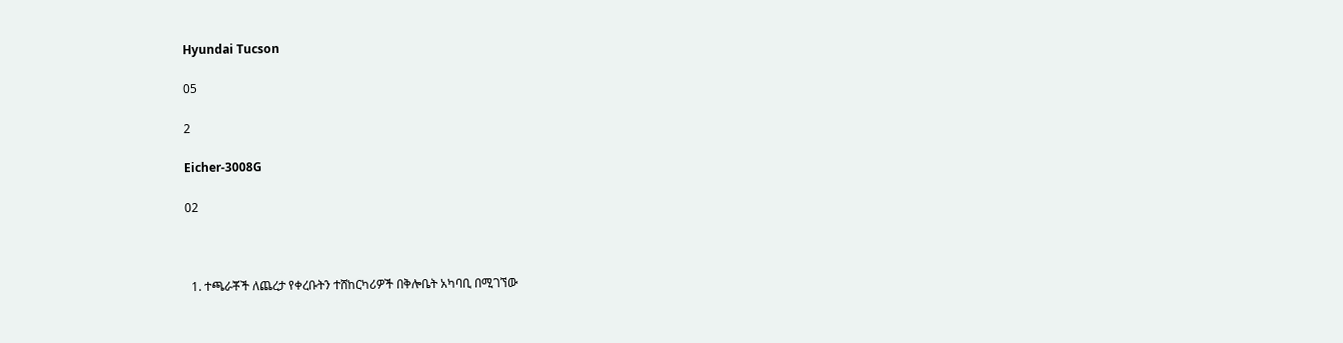Hyundai Tucson

05

2

Eicher-3008G

02



  1. ተጫራቾች ለጨረታ የቀረቡትን ተሸከርካሪዎች በቅሎቤት አካባቢ በሚገኘው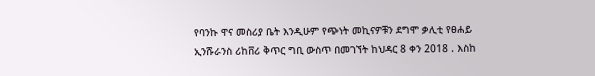የባንኩ ዋና መስሪያ ቤት እንዲሁም የጭነት መኪናዎቹን ደግሞ ቃሊቲ የፀሐይ ኢንሹራንስ ሪከቨሪ ቅጥር ግቢ ውስጥ በመገኘት ከህዳር 8 ቀን 2018 . እስከ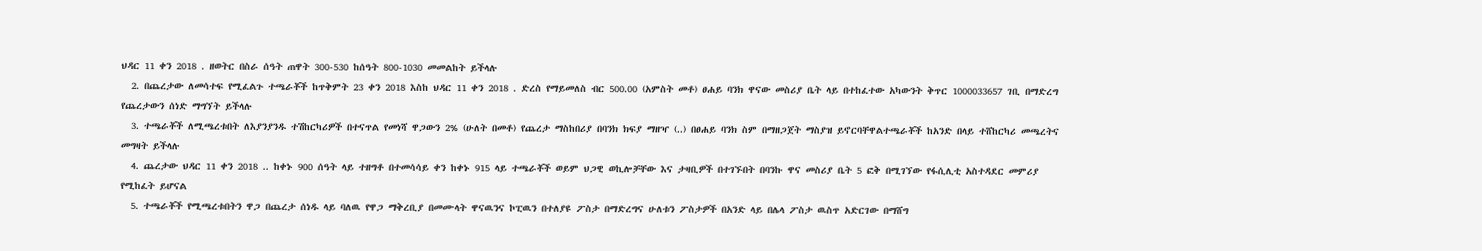ህዳር 11 ቀን 2018 . ዘወትር በስራ ሰዓት ጠዋት 300-530 ከሰዓት 800-1030 መመልከት ይችላሉ
  2. በጨረታው ለመሳተፍ የሚፈልጉ ተጫራቾች ከጥቅምት 23 ቀን 2018 እስከ ህዳር 11 ቀን 2018 . ድረስ የማይመለስ ብር 500.00 (አምስት መቶ) ፀሐይ ባንክ ዋናው መስሪያ ቤት ላይ በተከፈተው አካውንት ቅጥር 1000033657 ገቢ በማድረግ የጨረታውን ሰነድ ማግኘት ይችላሉ
  3. ተጫራቾች ለሚጫረቱበት ለእያንያንዱ ተሽከርካሪዎች በተናጥል የመነሻ ዋጋውን 2% (ሁለት በመቶ) የጨረታ ማስከበሪያ በባንክ ክፍያ ማዘዣ (..) በፀሐይ ባንክ ስም በማዘጋጀት ማስያዝ ይኖርባቸዋልተጫራቾች ከአንድ በላይ ተሸከርካሪ መጫረትና መግዛት ይችላሉ
  4. ጨረታው ህዳር 11 ቀን 2018 .. ከቀኑ 900 ሰዓት ላይ ተዘግቶ በተመሳሳይ ቀን ከቀኑ 915 ላይ ተጫራቾች ወይም ህጋዊ ወኪሎቻቸው እና ታዛቢዎች በተገኙበት በባንኩ ዋና መስሪያ ቤት 5 ፎቅ በሚገኘው የፋሲሊቲ አስተዳደር መምሪያ የሚከፈት ይሆናል
  5. ተጫራቾች የሚጫረቱበትን ዋጋ በጨረታ ሰነዱ ላይ ባለዉ የዋጋ ማቅረቢያ በመሙላት ዋናዉንና ኮፒዉን በተለያዩ ፖስታ በማድረግና ሁለቱን ፖስታዎች በአንድ ላይ በሌላ ፖስታ ዉስጥ አድርገው በማሸግ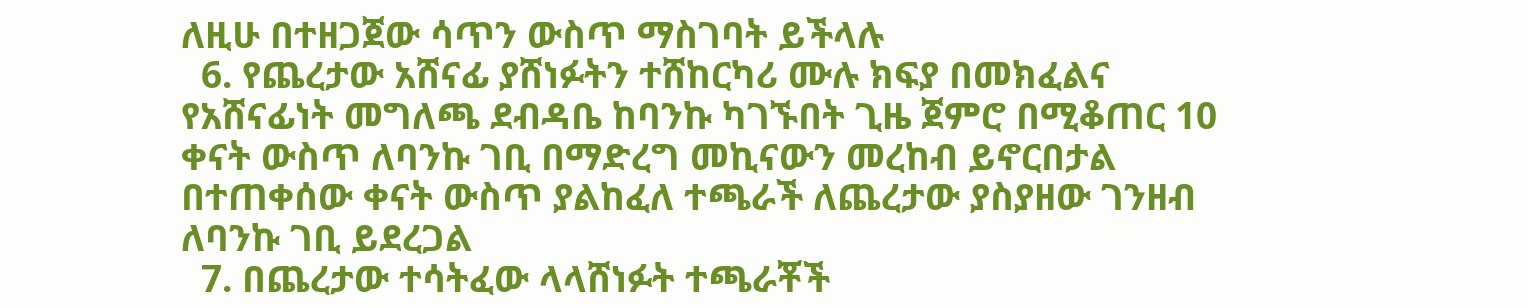ለዚሁ በተዘጋጀው ሳጥን ውስጥ ማስገባት ይችላሉ
  6. የጨረታው አሸናፊ ያሸነፉትን ተሸከርካሪ ሙሉ ክፍያ በመክፈልና የአሸናፊነት መግለጫ ደብዳቤ ከባንኩ ካገኙበት ጊዜ ጀምሮ በሚቆጠር 10 ቀናት ውስጥ ለባንኩ ገቢ በማድረግ መኪናውን መረከብ ይኖርበታል በተጠቀሰው ቀናት ውስጥ ያልከፈለ ተጫራች ለጨረታው ያስያዘው ገንዘብ ለባንኩ ገቢ ይደረጋል
  7. በጨረታው ተሳትፈው ላላሸነፉት ተጫራቾች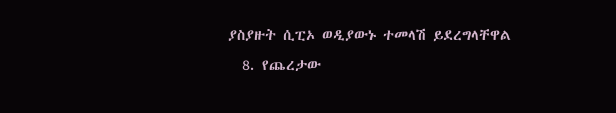ያስያዙት ሲፒኦ ወዲያውኑ ተመላሽ ይደረግላቸዋል
  8. የጨረታው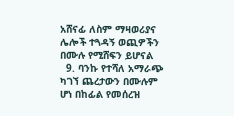አሸናፊ ለስም ማዛወሪያና ሌሎች ተጓዳኝ ወጪዎችን በሙሉ የሚሸፍን ይሆናል
  9. ባንኩ የተሻለ አማራጭ ካገኘ ጨረታውን በሙሉም ሆነ በከፊል የመሰረዝ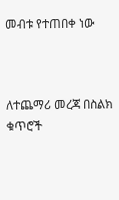መብቱ የተጠበቀ ነው



ለተጨማሪ መረጃ በስልክ ቁጥሮች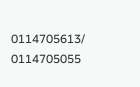0114705613/ 0114705055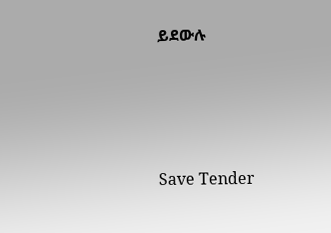ይደውሉ





Save Tender